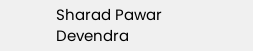Sharad Pawar Devendra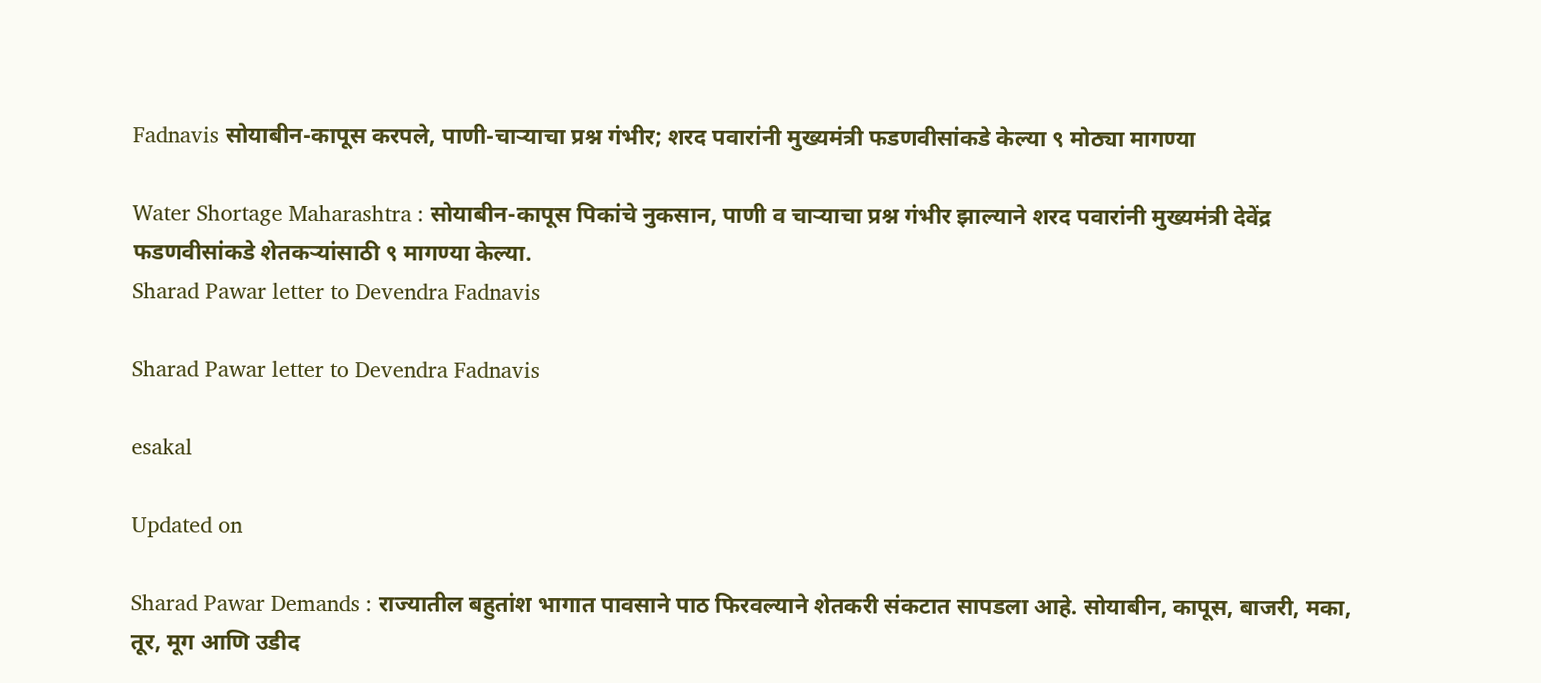Fadnavis सोयाबीन-कापूस करपले, पाणी-चाऱ्याचा प्रश्न गंभीर; शरद पवारांनी मुख्यमंत्री फडणवीसांकडे केल्या ९ मोठ्या मागण्या

Water Shortage Maharashtra : सोयाबीन-कापूस पिकांचे नुकसान, पाणी व चाऱ्याचा प्रश्न गंभीर झाल्याने शरद पवारांनी मुख्यमंत्री देवेंद्र फडणवीसांकडे शेतकऱ्यांसाठी ९ मागण्या केल्या.
Sharad Pawar letter to Devendra Fadnavis

Sharad Pawar letter to Devendra Fadnavis

esakal

Updated on

Sharad Pawar Demands : राज्यातील बहुतांश भागात पावसाने पाठ फिरवल्याने शेतकरी संकटात सापडला आहे. सोयाबीन, कापूस, बाजरी, मका, तूर, मूग आणि उडीद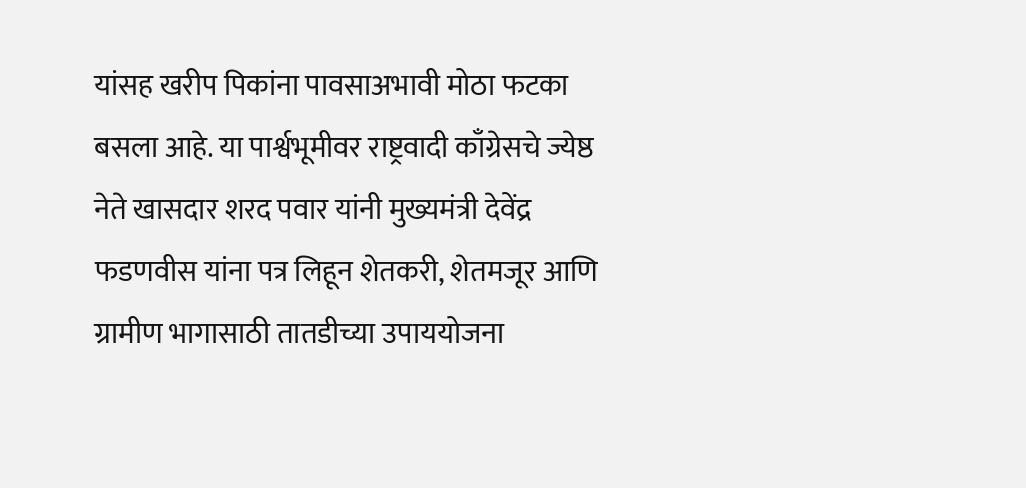यांसह खरीप पिकांना पावसाअभावी मोठा फटका बसला आहे. या पार्श्वभूमीवर राष्ट्रवादी काँग्रेसचे ज्येष्ठ नेते खासदार शरद पवार यांनी मुख्यमंत्री देवेंद्र फडणवीस यांना पत्र लिहून शेतकरी, शेतमजूर आणि ग्रामीण भागासाठी तातडीच्या उपाययोजना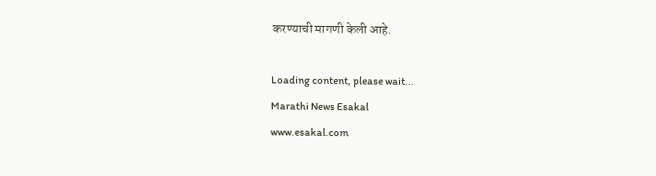करण्याची मागणी केली आहे.

Loading content, please wait...
Marathi News Esakal
www.esakal.com